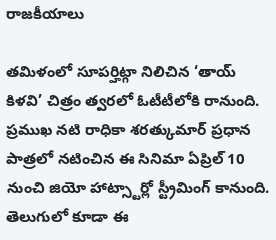రాజకీయాలు

తమిళంలో సూపర్హిట్గా నిలిచిన ‘తాయ్ కిళవి’ చిత్రం త్వరలో ఓటీటీలోకి రానుంది. ప్రముఖ నటి రాధికా శరత్కుమార్ ప్రధాన పాత్రలో నటించిన ఈ సినిమా ఏప్రిల్ 10 నుంచి జియో హాట్స్టార్లో స్ట్రీమింగ్ కానుంది. తెలుగులో కూడా ఈ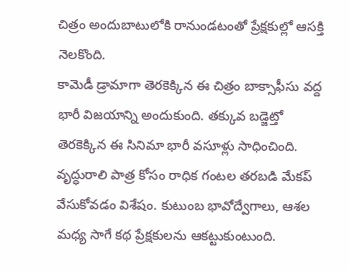చిత్రం అందుబాటులోకి రానుండటంతో ప్రేక్షకుల్లో ఆసక్తి నెలకొంది.
కామెడీ డ్రామాగా తెరకెక్కిన ఈ చిత్రం బాక్సాఫీసు వద్ద భారీ విజయాన్ని అందుకుంది. తక్కువ బడ్జెట్తో తెరకెక్కిన ఈ సినిమా భారీ వసూళ్లు సాధించింది. వృద్ధురాలి పాత్ర కోసం రాధిక గంటల తరబడి మేకప్ వేసుకోవడం విశేషం. కుటుంబ భావోద్వేగాలు, ఆశల మధ్య సాగే కథ ప్రేక్షకులను ఆకట్టుకుంటుంది.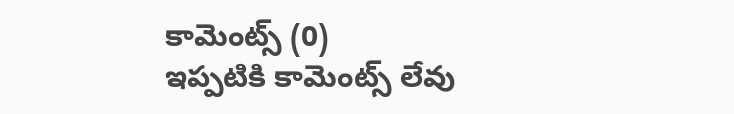కామెంట్స్ (0)
ఇప్పటికి కామెంట్స్ లేవు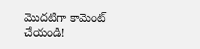మొదటిగా కామెంట్ చేయండి!